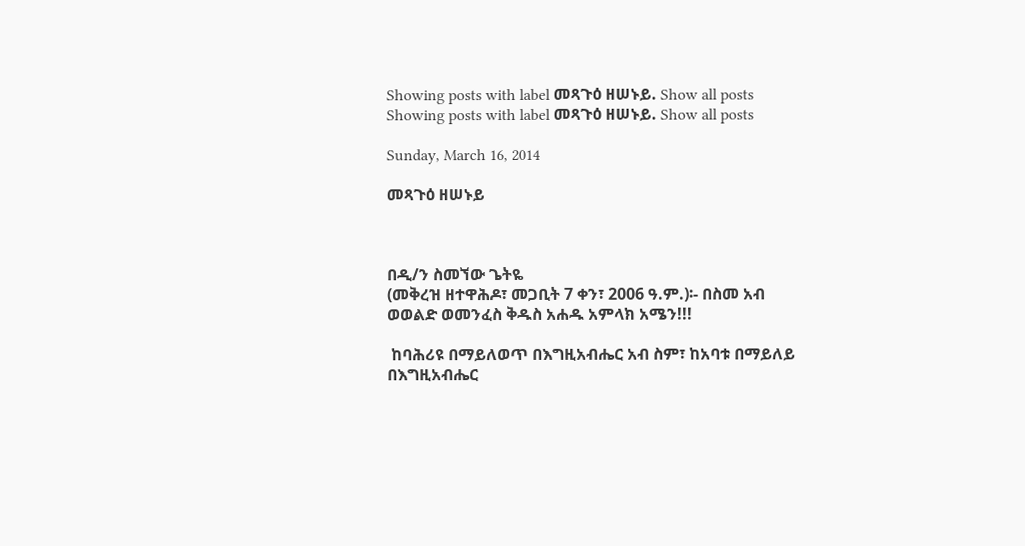Showing posts with label መጻጉዕ ዘሠኑይ. Show all posts
Showing posts with label መጻጉዕ ዘሠኑይ. Show all posts

Sunday, March 16, 2014

መጻጉዕ ዘሠኑይ



በዲ/ን ስመኘው ጌትዬ
(መቅረዝ ዘተዋሕዶ፣ መጋቢት 7 ቀን፣ 2006 ዓ.ም.)፡- በስመ አብ ወወልድ ወመንፈስ ቅዱስ አሐዱ አምላክ አሜን!!!

 ከባሕሪዩ በማይለወጥ በእግዚአብሔር አብ ስም፣ ከአባቱ በማይለይ በእግዚአብሔር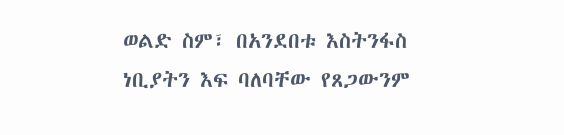ወልድ ስም፣ በአንደበቱ እስትንፋስ ነቢያትን እፍ ባለባቸው የጸጋውንም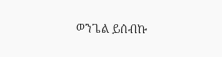ወንጌል ይሰብኩ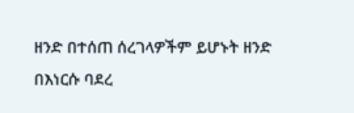ዘንድ በተሰጠ ሰረገላዎችም ይሆኑት ዘንድ በእነርሱ ባደረ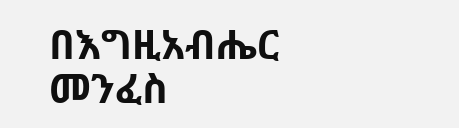በእግዚአብሔር መንፈስ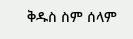ቅዱስ ስም ሰላም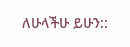ለሁላችሁ ይሁን::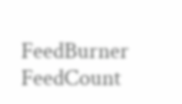FeedBurner FeedCount